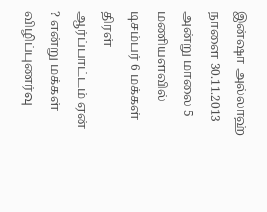இன்ஷா அல்லாஹ் நாளை 30.11.2013 அன்று மாலை 5 மணியளவில் டிசம்பர் 6 மக்கள் திரள் ஆர்ப்பாட்டம் ஏன் ? என்று மக்கள் விழிப்புணர்வு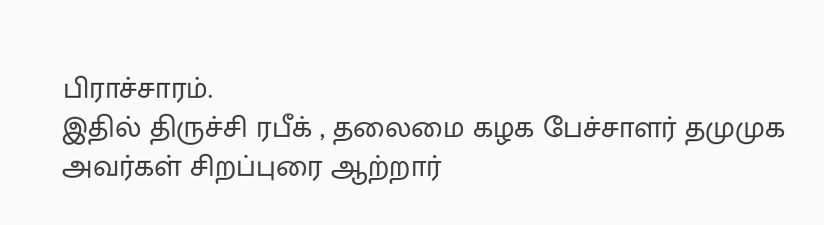பிராச்சாரம்.
இதில் திருச்சி ரபீக் , தலைமை கழக பேச்சாளர் தமுமுக அவர்கள் சிறப்புரை ஆற்றார்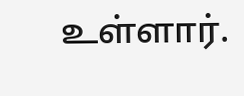உள்ளார்.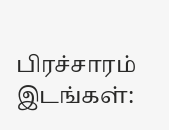பிரச்சாரம் இடங்கள்: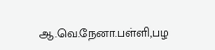ஆ.வெ.நேனா.பள்ளி,பழ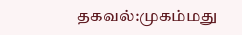தகவல்:முகம்மது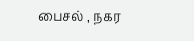பைசல் , நகர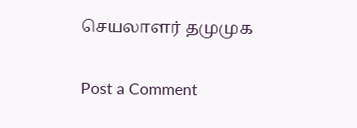செயலாளர் தமுமுக

Post a Comment